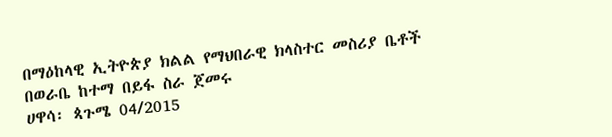በማዕከላዊ ኢትዮጵያ ክልል የማህበራዊ ክላስተር መስሪያ ቤቶች በወራቤ ከተማ በይፋ ስራ ጀመሩ
ሀዋሳ፡ ጳጉሜ 04/2015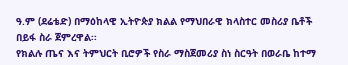ዓ.ም (ደሬቴድ) በማዕከላዊ ኢትዮጵያ ክልል የማህበራዊ ክላስተር መስሪያ ቤቶች በይፋ ስራ ጀምረዋል፡፡
የክልሉ ጤና እና ትምህርት ቢሮዎች የስራ ማስጀመሪያ ስነ ስርዓት በወራቤ ከተማ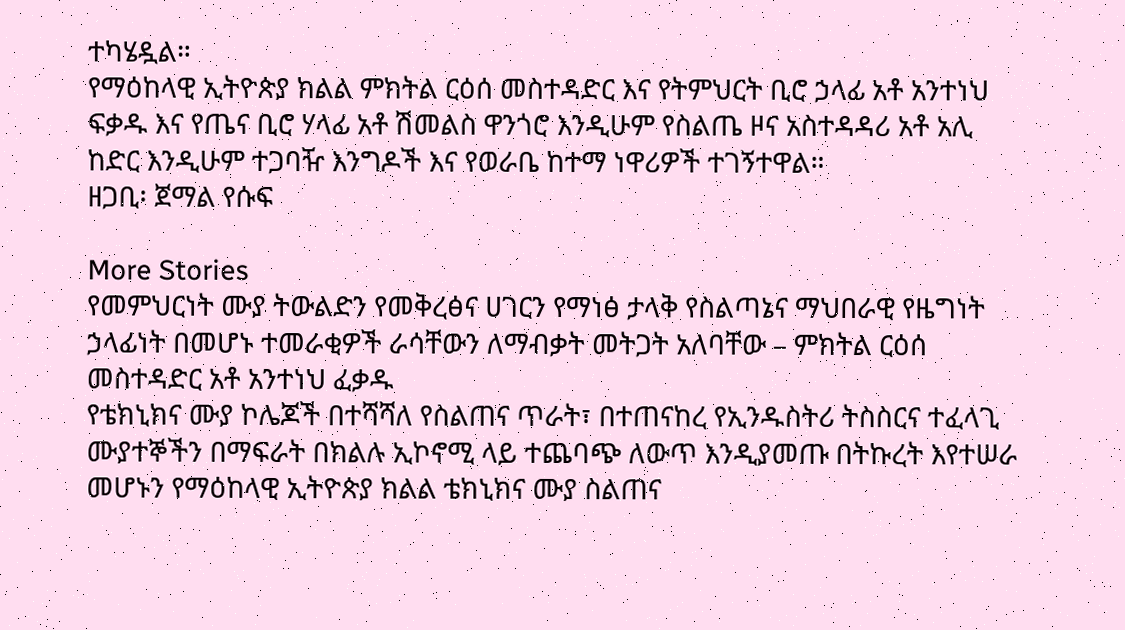ተካሄዷል።
የማዕከላዊ ኢትዮጵያ ክልል ምክትል ርዕሰ መስተዳድር እና የትምህርት ቢሮ ኃላፊ አቶ አንተነህ ፍቃዱ እና የጤና ቢሮ ሃላፊ አቶ ሽመልስ ዋንጎሮ እንዲሁም የስልጤ ዞና አስተዳዳሪ አቶ አሊ ከድር እንዲሁም ተጋባዥ እንግዶች እና የወራቤ ከተማ ነዋሪዎች ተገኝተዋል።
ዘጋቢ፡ ጀማል የሱፍ

More Stories
የመምህርነት ሙያ ትውልድን የመቅረፅና ሀገርን የማነፅ ታላቅ የስልጣኔና ማህበራዊ የዜግነት ኃላፊነት በመሆኑ ተመራቂዎች ራሳቸውን ለማብቃት መትጋት አለባቸው – ምክትል ርዕሰ መስተዳድር አቶ አንተነህ ፈቃዱ
የቴክኒክና ሙያ ኮሌጆች በተሻሻለ የስልጠና ጥራት፣ በተጠናከረ የኢንዱስትሪ ትስስርና ተፈላጊ ሙያተኞችን በማፍራት በክልሉ ኢኮኖሚ ላይ ተጨባጭ ለውጥ እንዲያመጡ በትኩረት እየተሠራ መሆኑን የማዕከላዊ ኢትዮጵያ ክልል ቴክኒክና ሙያ ስልጠና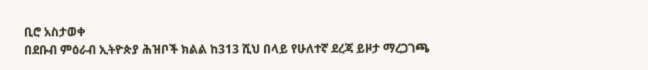ቢሮ አስታወቀ
በደቡብ ምዕራብ ኢትዮጵያ ሕዝቦች ክልል ከ313 ሺህ በላይ የሁለተኛ ደረጃ ይዞታ ማረጋገጫ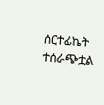ሰርተፊኬት ተሰራጭቷል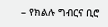– የክልሉ ግብርና ቢሮ